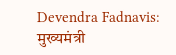Devendra Fadnavis: मुख्यमंत्री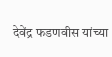देवेंद्र फडणवीस यांच्या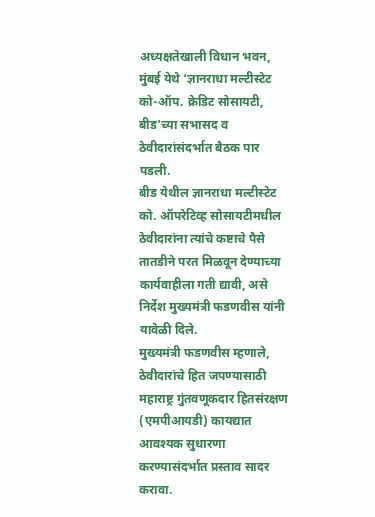अध्यक्षतेखाली विधान भवन, मुंबई येथे ‘ज्ञानराधा मल्टीस्टेट को-ऑप. क्रेडिट सोसायटी, बीड’च्या सभासद व ठेवीदारांसंदर्भात बैठक पार पडली.
बीड येथील ज्ञानराधा मल्टीस्टेट को. ऑपरेटिव्ह सोसायटीमधील ठेवीदारांना त्यांचे कष्टाचे पैसे तातडीने परत मिळवून देण्याच्या कार्यवाहीला गती द्यावी, असे निर्देश मुख्यमंत्री फडणवीस यांनी यावेळी दिले.
मुख्यमंत्री फडणवीस म्हणाले, ठेवीदारांचे हित जपण्यासाठी महाराष्ट्र गुंतवणूकदार हितसंरक्षण (एमपीआयडी) कायद्यात आवश्यक सुधारणा करण्यासंदर्भात प्रस्ताव सादर करावा.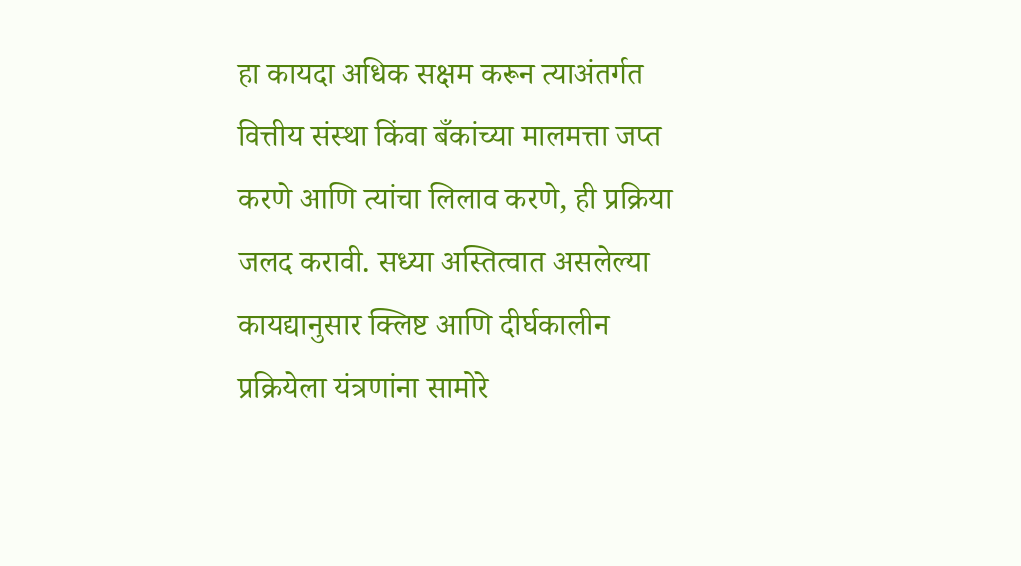हा कायदा अधिक सक्षम करून त्याअंतर्गत वित्तीय संस्था किंवा बँकांच्या मालमत्ता जप्त करणे आणि त्यांचा लिलाव करणे, ही प्रक्रिया जलद करावी. सध्या अस्तित्वात असलेल्या कायद्यानुसार क्लिष्ट आणि दीर्घकालीन प्रक्रियेला यंत्रणांना सामोरे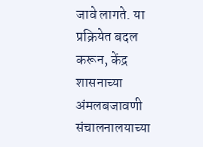जावे लागते. या प्रक्रियेत बदल करून, केंद्र शासनाच्या अंमलबजावणी संचालनालयाच्या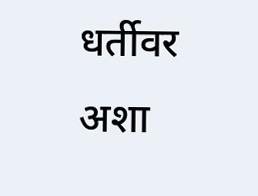धर्तीवर अशा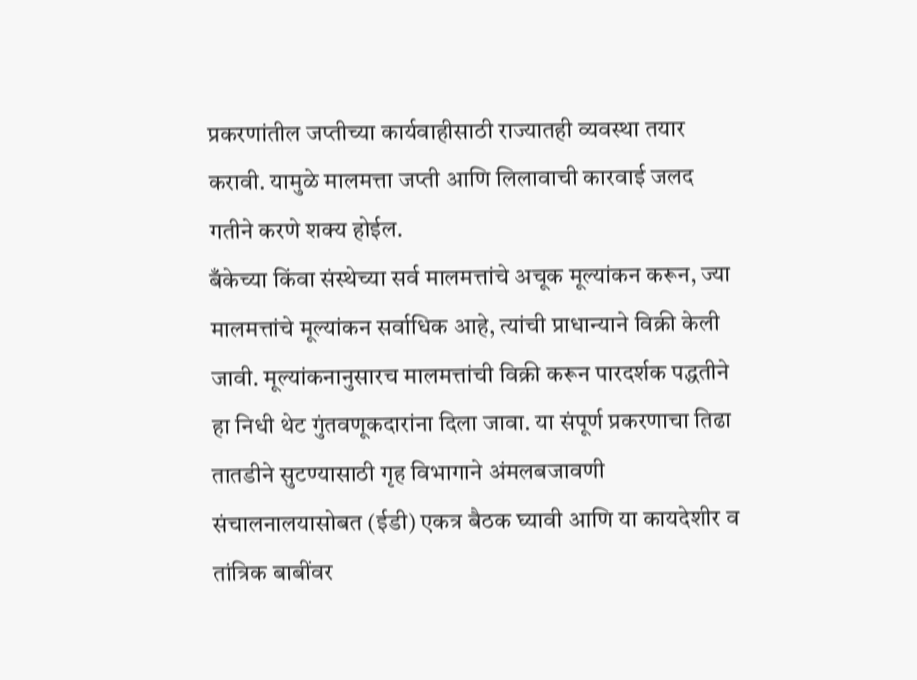प्रकरणांतील जप्तीच्या कार्यवाहीसाठी राज्यातही व्यवस्था तयार करावी. यामुळे मालमत्ता जप्ती आणि लिलावाची कारवाई जलद गतीने करणे शक्य होईल.
बँकेच्या किंवा संस्थेच्या सर्व मालमत्तांचे अचूक मूल्यांकन करून, ज्या मालमत्तांचे मूल्यांकन सर्वाधिक आहे, त्यांची प्राधान्याने विक्री केली जावी. मूल्यांकनानुसारच मालमत्तांची विक्री करून पारदर्शक पद्धतीने हा निधी थेट गुंतवणूकदारांना दिला जावा. या संपूर्ण प्रकरणाचा तिढा तातडीने सुटण्यासाठी गृह विभागाने अंमलबजावणी संचालनालयासोबत (ईडी) एकत्र बैठक घ्यावी आणि या कायदेशीर व तांत्रिक बाबींवर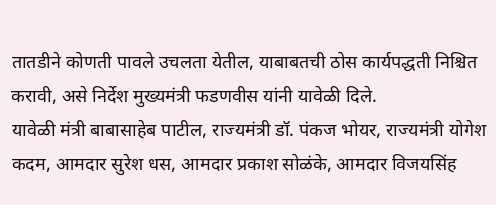तातडीने कोणती पावले उचलता येतील, याबाबतची ठोस कार्यपद्धती निश्चित करावी, असे निर्देश मुख्यमंत्री फडणवीस यांनी यावेळी दिले.
यावेळी मंत्री बाबासाहेब पाटील, राज्यमंत्री डॉ. पंकज भोयर, राज्यमंत्री योगेश कदम, आमदार सुरेश धस, आमदार प्रकाश सोळंके, आमदार विजयसिंह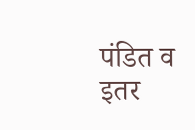पंडित व इतर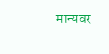मान्यवर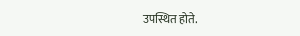उपस्थित होते.